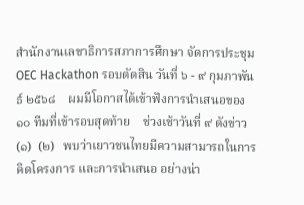สำนักงานเลขาธิการสภาการศึกษา จัดการประชุม OEC Hackathon รอบตัดสิน วันที่ ๖ - ๙ กุมภาพันธ์ ๒๕๖๘    ผมมีโอกาสได้เข้าฟังการนำเสนอของ ๑๐ ทีมที่เข้ารอบสุดท้าย    ช่วงเช้าวันที่ ๙ ดังข่าว (๑)  (๒)   พบว่าเยาวชนไทยมีความสามารถในการคิดโครงการ และการนำเสนอ อย่างน่า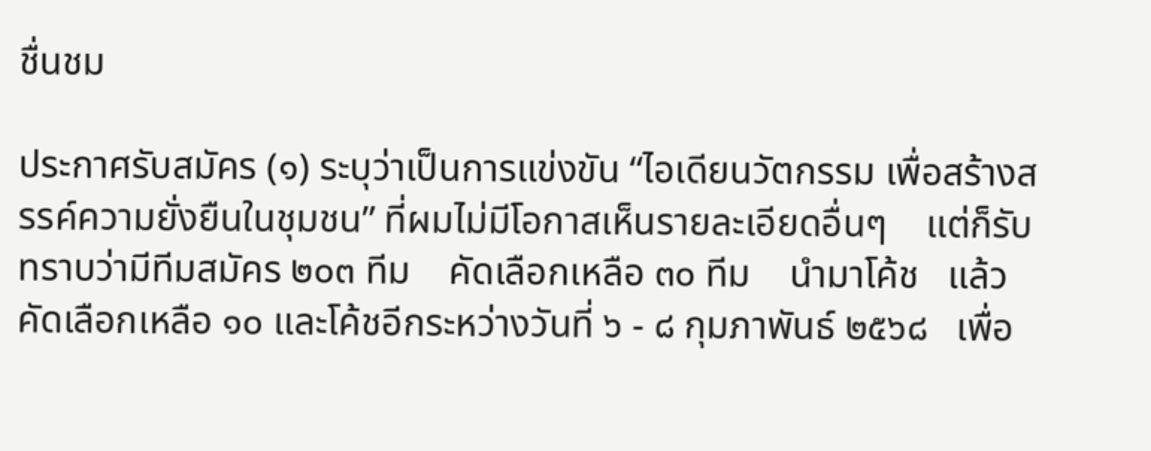ชื่นชม

ประกาศรับสมัคร (๑) ระบุว่าเป็นการแข่งขัน “ไอเดียนวัตกรรม เพื่อสร้างสรรค์ความยั่งยืนในชุมชน” ที่ผมไม่มีโอกาสเห็นรายละเอียดอื่นๆ    แต่ก็รับทราบว่ามีทีมสมัคร ๒๐๓ ทีม    คัดเลือกเหลือ ๓๐ ทีม    นำมาโค้ช   แล้วคัดเลือกเหลือ ๑๐ และโค้ชอีกระหว่างวันที่ ๖ - ๘ กุมภาพันธ์ ๒๕๖๘   เพื่อ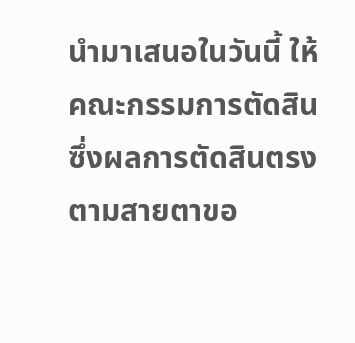นำมาเสนอในวันนี้ ให้คณะกรรมการตัดสิน    ซึ่งผลการตัดสินตรงตามสายตาขอ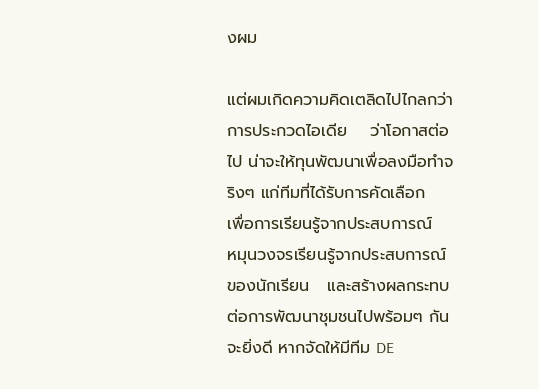งผม

แต่ผมเกิดความคิดเตลิดไปไกลกว่าการประกวดไอเดีย    ว่าโอกาสต่อไป น่าจะให้ทุนพัฒนาเพื่อลงมือทำจริงๆ แก่ทีมที่ได้รับการคัดเลือก    เพื่อการเรียนรู้จากประสบการณ์    หมุนวงจรเรียนรู้จากประสบการณ์ ของนักเรียน   และสร้างผลกระทบต่อการพัฒนาชุมชนไปพร้อมๆ กัน    จะยิ่งดี หากจัดให้มีทีม DE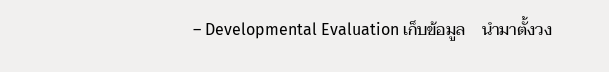– Developmental Evaluation เก็บข้อมูล    นำมาตั้งวง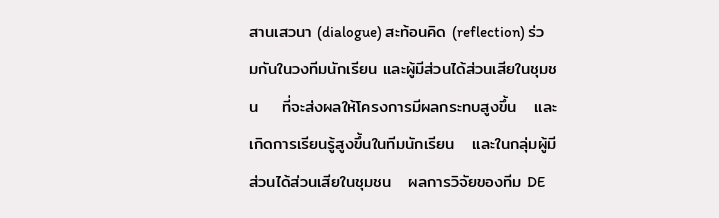สานเสวนา (dialogue) สะท้อนคิด (reflection) ร่วมกันในวงทีมนักเรียน และผู้มีส่วนได้ส่วนเสียในชุมชน    ที่จะส่งผลให้โครงการมีผลกระทบสูงขึ้น   และเกิดการเรียนรู้สูงขึ้นในทีมนักเรียน   และในกลุ่มผู้มีส่วนได้ส่วนเสียในชุมชน   ผลการวิจัยของทีม DE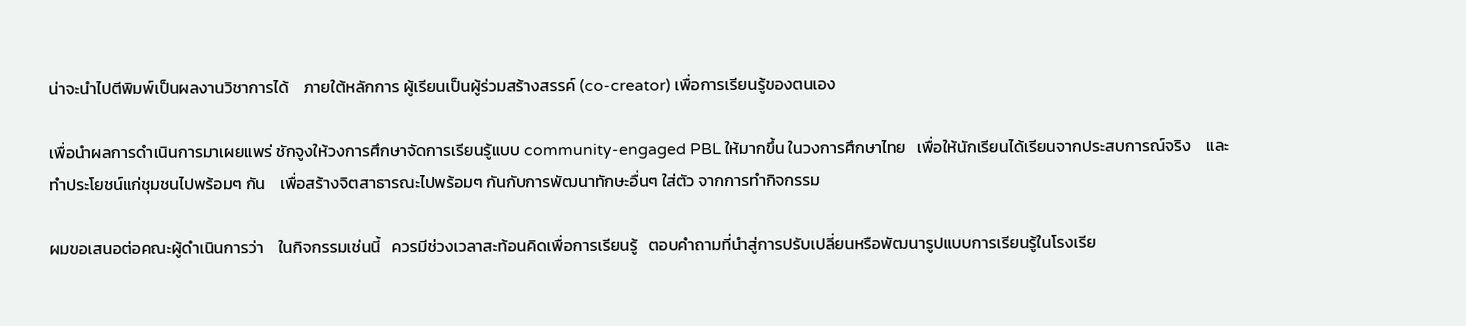น่าจะนำไปตีพิมพ์เป็นผลงานวิชาการได้    ภายใต้หลักการ ผู้เรียนเป็นผู้ร่วมสร้างสรรค์ (co-creator) เพื่อการเรียนรู้ของตนเอง

เพื่อนำผลการดำเนินการมาเผยแพร่ ชักจูงให้วงการศึกษาจัดการเรียนรู้แบบ community-engaged PBL ให้มากขึ้น ในวงการศึกษาไทย   เพื่อให้นักเรียนได้เรียนจากประสบการณ์จริง    และทำประโยชน์แก่ชุมชนไปพร้อมๆ กัน    เพื่อสร้างจิตสาธารณะไปพร้อมๆ กันกับการพัฒนาทักษะอื่นๆ ใส่ตัว จากการทำกิจกรรม

ผมขอเสนอต่อคณะผู้ดำเนินการว่า    ในกิจกรรมเช่นนี้   ควรมีช่วงเวลาสะท้อนคิดเพื่อการเรียนรู้   ตอบคำถามที่นำสู่การปรับเปลี่ยนหรือพัฒนารูปแบบการเรียนรู้ในโรงเรีย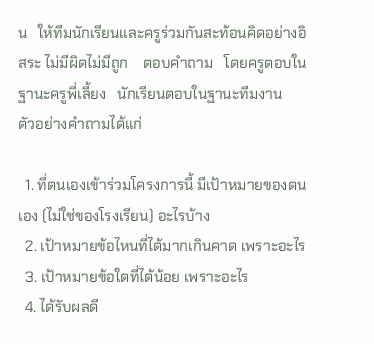น   ให้ทีมนักเรียนและครูร่วมกันสะท้อนคิดอย่างอิสระ ไม่มีผิดไม่มีถูก    ตอบคำถาม   โดยครูตอบในฐานะครูพี่เลี้ยง   นักเรียนตอบในฐานะทีมงาน    ตัวอย่างคำถามได้แก่

  1. ที่ตนเองเข้าร่วมโครงการนี้ มีเป้าหมายของตนเอง (ไม่ใช่ของโรงเรียน) อะไรบ้าง
  2. เป้าหมายข้อไหนที่ได้มากเกินคาด เพราะอะไร
  3. เป้าหมายข้อใดที่ได้น้อย เพราะอะไร
  4. ได้รับผลดี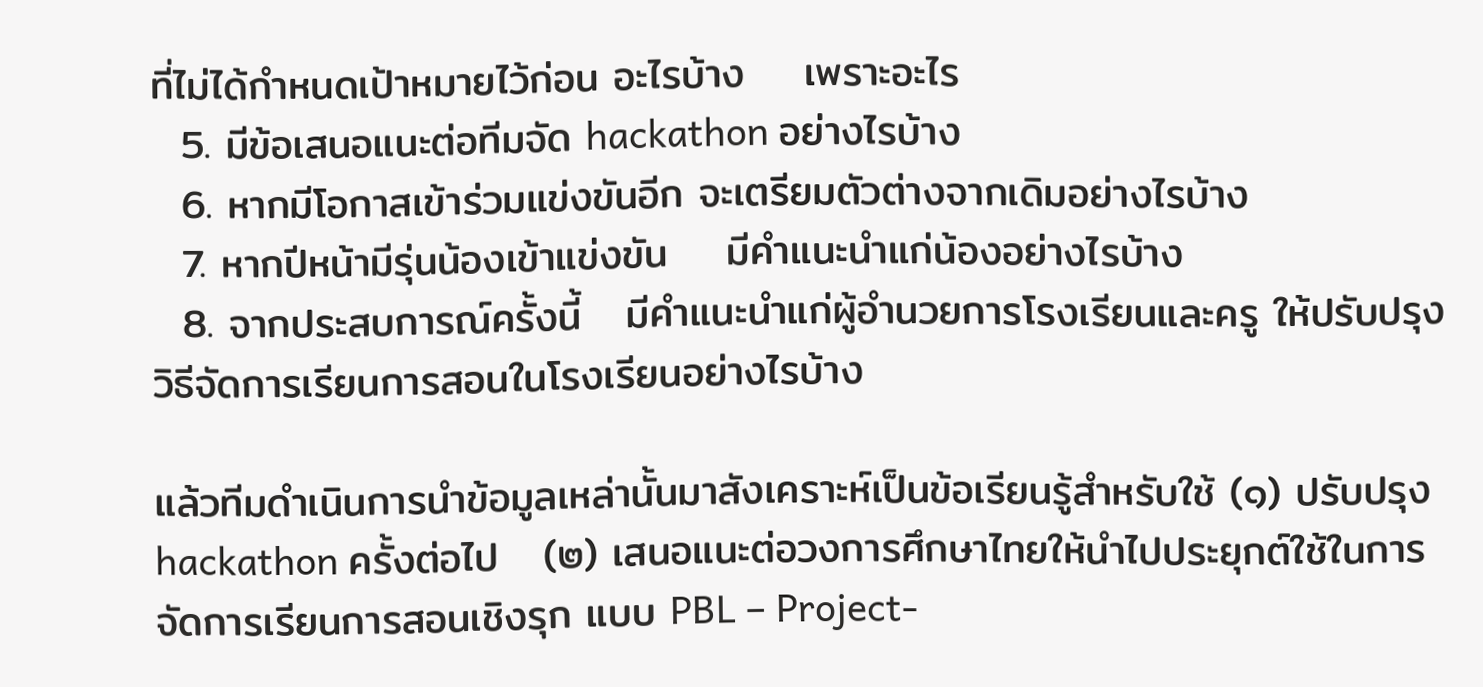ที่ไม่ได้กำหนดเป้าหมายไว้ก่อน อะไรบ้าง    เพราะอะไร
  5. มีข้อเสนอแนะต่อทีมจัด hackathon อย่างไรบ้าง
  6. หากมีโอกาสเข้าร่วมแข่งขันอีก จะเตรียมตัวต่างจากเดิมอย่างไรบ้าง
  7. หากปีหน้ามีรุ่นน้องเข้าแข่งขัน    มีคำแนะนำแก่น้องอย่างไรบ้าง
  8. จากประสบการณ์ครั้งนี้   มีคำแนะนำแก่ผู้อำนวยการโรงเรียนและครู ให้ปรับปรุงวิธีจัดการเรียนการสอนในโรงเรียนอย่างไรบ้าง

แล้วทีมดำเนินการนำข้อมูลเหล่านั้นมาสังเคราะห์เป็นข้อเรียนรู้สำหรับใช้ (๑) ปรับปรุง hackathon ครั้งต่อไป   (๒) เสนอแนะต่อวงการศึกษาไทยให้นำไปประยุกต์ใช้ในการจัดการเรียนการสอนเชิงรุก แบบ PBL – Project-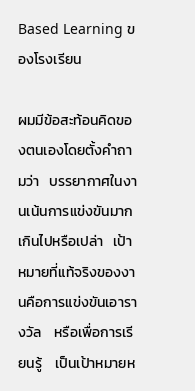Based Learning ของโรงเรียน

ผมมีข้อสะท้อนคิดของตนเองโดยตั้งคำถามว่า   บรรยากาศในงานเน้นการแข่งขันมากเกินไปหรือเปล่า   เป้าหมายที่แท้จริงของงานคือการแข่งขันเอารางวัล    หรือเพื่อการเรียนรู้    เป็นเป้าหมายห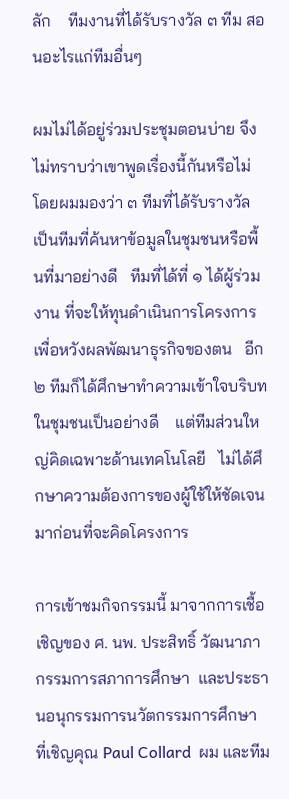ลัก    ทีมงานที่ได้รับรางวัล ๓ ทีม สอนอะไรแก่ทีมอื่นๆ

ผมไม่ได้อยู่ร่วมประชุมตอนบ่าย จึงไม่ทราบว่าเขาพูดเรื่องนี้กันหรือไม่   โดยผมมองว่า ๓ ทีมที่ได้รับรางวัล เป็นทีมที่ค้นหาข้อมูลในชุมชนหรือพื้นที่มาอย่างดี   ทีมที่ได้ที่ ๑ ได้ผู้ร่วมงาน ที่จะให้ทุนดำเนินการโครงการเพื่อหวังผลพัฒนาธุรกิจของตน   อีก ๒ ทีมก็ได้ศึกษาทำความเข้าใจบริบทในชุมชนเป็นอย่างดี    แต่ทีมส่วนใหญ่คิดเฉพาะด้านเทคโนโลยี   ไม่ได้ศึกษาความต้องการของผู้ใช้ให้ชัดเจนมาก่อนที่จะคิดโครงการ

การเข้าชมกิจกรรมนี้ มาจากการเชื้อเชิญของ ศ. นพ. ประสิทธิ์ วัฒนาภา กรรมการสภาการศึกษา  และประธานอนุกรรมการนวัตกรรมการศึกษา    ที่เชิญคุณ Paul Collard  ผม และทีม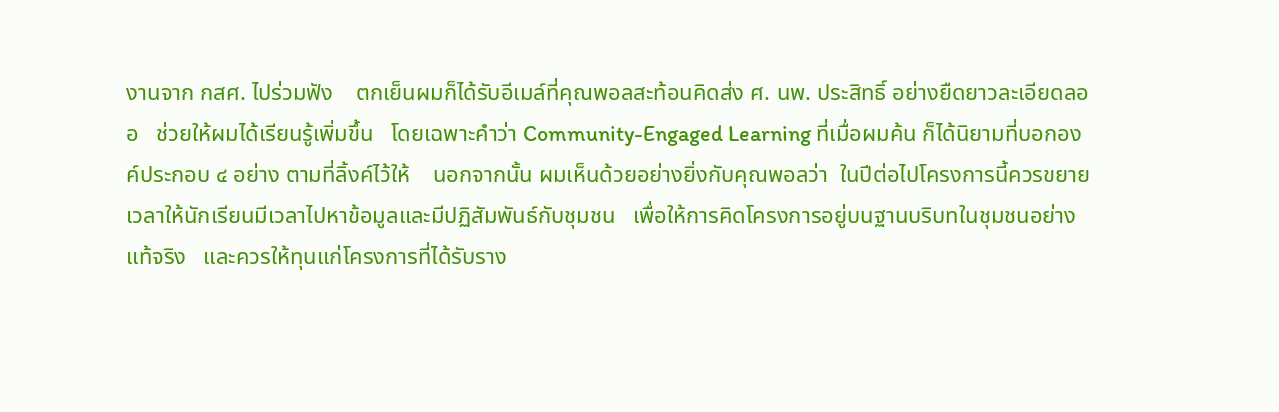งานจาก กสศ. ไปร่วมฟัง    ตกเย็นผมก็ได้รับอีเมล์ที่คุณพอลสะท้อนคิดส่ง ศ. นพ. ประสิทธิ์ อย่างยืดยาวละเอียดลออ   ช่วยให้ผมได้เรียนรู้เพิ่มขึ้น   โดยเฉพาะคำว่า Community-Engaged Learning ที่เมื่อผมค้น ก็ได้นิยามที่บอกองค์ประกอบ ๔ อย่าง ตามที่ลิ้งค์ไว้ให้    นอกจากนั้น ผมเห็นด้วยอย่างยิ่งกับคุณพอลว่า  ในปีต่อไปโครงการนี้ควรขยายเวลาให้นักเรียนมีเวลาไปหาข้อมูลและมีปฏิสัมพันธ์กับชุมชน   เพื่อให้การคิดโครงการอยู่บนฐานบริบทในชุมชนอย่างแท้จริง   และควรให้ทุนแก่โครงการที่ได้รับราง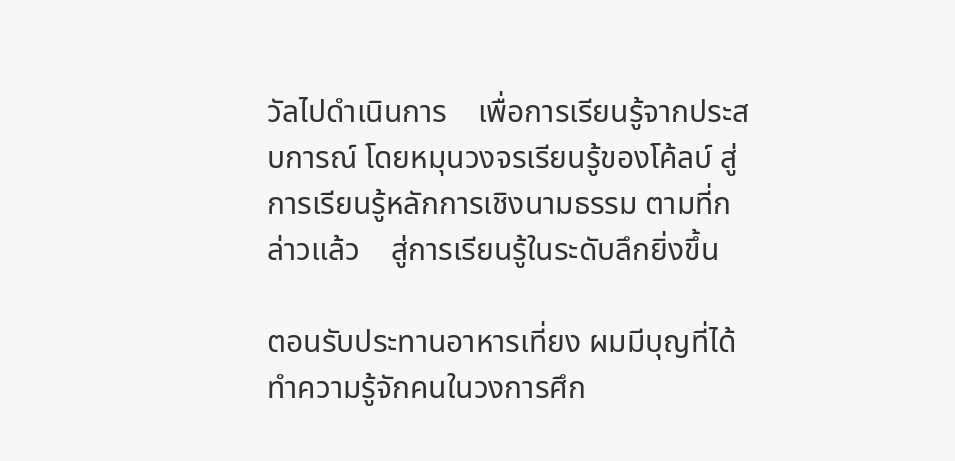วัลไปดำเนินการ    เพื่อการเรียนรู้จากประสบการณ์ โดยหมุนวงจรเรียนรู้ของโค้ลบ์ สู่การเรียนรู้หลักการเชิงนามธรรม ตามที่กล่าวแล้ว    สู่การเรียนรู้ในระดับลึกยิ่งขึ้น

ตอนรับประทานอาหารเที่ยง ผมมีบุญที่ได้ทำความรู้จักคนในวงการศึก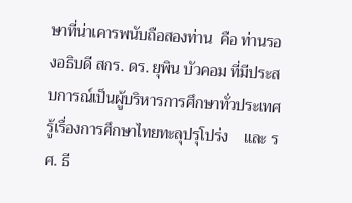ษาที่น่าเคารพนับถือสองท่าน  คือ ท่านรองอธิบดี สกร. ดร. ยุพิน บัวคอม ที่มีประสบการณ์เป็นผู้บริหารการศึกษาทั่วประเทศ  รู้เรื่องการศึกษาไทยทะลุปรุโปร่ง    และ รศ. ธี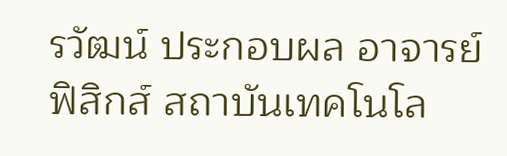รวัฒน์ ประกอบผล อาจารย์ฟิสิกส์ สถาบันเทคโนโล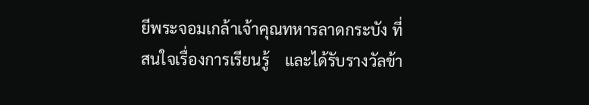ยีพระจอมเกล้าเจ้าคุณทหารลาดกระบัง ที่สนใจเรื่องการเรียนรู้    และได้รับรางวัลข้า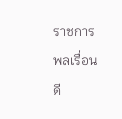ราชการพลเรื่อนดี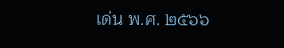เด่น พ.ศ. ๒๕๖๖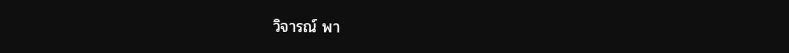วิจารณ์ พา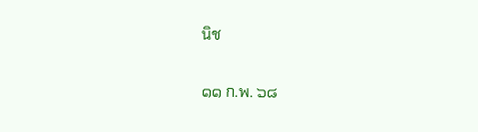นิช

๑๑ ก.พ. ๖๘